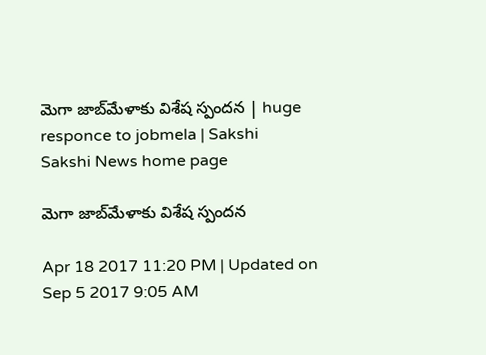మెగా జాబ్‌మేళాకు విశేష స్పందన | huge responce to jobmela | Sakshi
Sakshi News home page

మెగా జాబ్‌మేళాకు విశేష స్పందన

Apr 18 2017 11:20 PM | Updated on Sep 5 2017 9:05 AM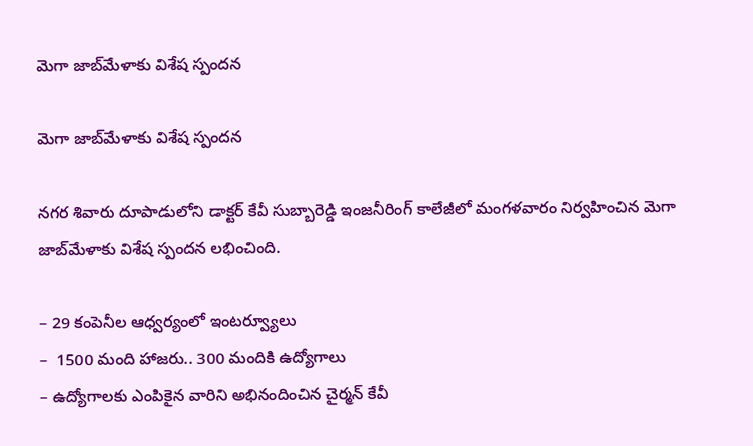మెగా జాబ్‌మేళాకు విశేష స్పందన

మెగా జాబ్‌మేళాకు విశేష స్పందన

నగర శివారు దూపాడులోని డాక్టర్‌ కేవీ సుబ్బారెడ్డి ఇంజనీరింగ్‌ కాలేజీలో మంగళవారం నిర్వహించిన మెగా జాబ్‌మేళాకు విశేష స్పందన లభించింది.

– 29 కంపెనీల ఆధ్వర్యంలో ఇంటర్వ్యూలు
–  1500 మంది హాజరు.. 300 మందికి ఉద్యోగాలు
– ఉద్యోగాలకు ఎంపికైన వారిని అభినందించిన చైర్మన్‌ కేవీ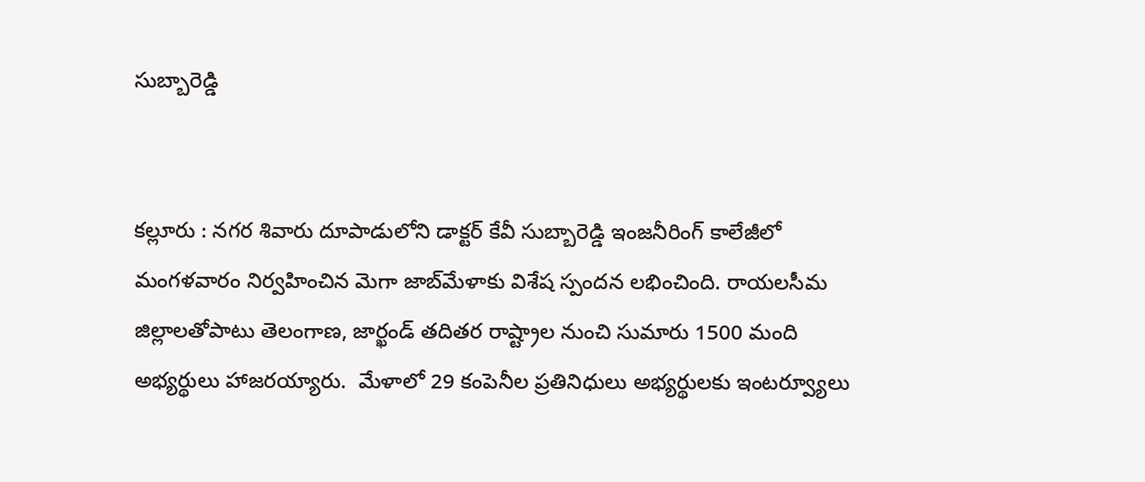సుబ్బారెడ్డి


కల్లూరు : నగర శివారు దూపాడులోని డాక్టర్‌ కేవీ సుబ్బారెడ్డి ఇంజనీరింగ్‌ కాలేజీలో మంగళవారం నిర్వహించిన మెగా జాబ్‌మేళాకు విశేష స్పందన లభించింది. రాయలసీమ జిల్లాలతోపాటు తెలంగాణ, జార్ఖండ్ తదితర రాష్ట్రాల నుంచి సుమారు 1500 మంది అభ్యర్థులు హాజరయ్యారు.  మేళాలో 29 కంపెనీల ప్రతినిధులు అభ్యర్థులకు ఇంటర్వ్యూలు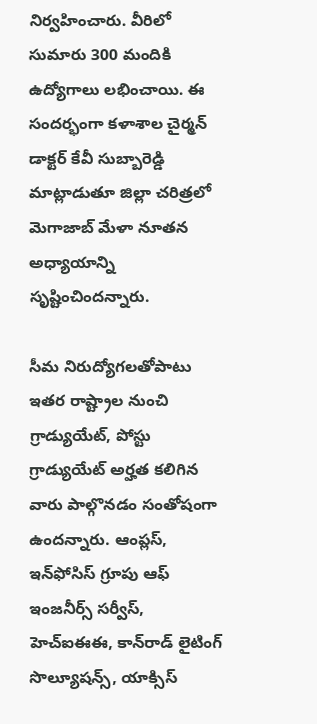నిర్వహించారు. వీరిలో సుమారు 300 మందికి ఉద్యోగాలు లభించాయి. ఈ  సందర్భంగా కళాశాల చైర్మన్‌ డాక్టర్‌ కేవీ సుబ్బారెడ్డి మాట్లాడుతూ జిల్లా చరిత్రలో మెగాజాబ్‌ మేళా నూతన అధ్యాయాన్ని సృష్టించిందన్నారు.

సీమ నిరుద్యోగలతోపాటు ఇతర రాష్ట్రాల నుంచి గ్రాడ్యుయేట్, పోస్టు గ్రాడ్యుయేట్‌ అర్హత కలిగిన వారు పాల్గొనడం సంతోషంగా ఉందన్నారు. ఆంప్లస్, ఇన్‌ఫోసిస్‌ గ్రూపు ఆఫ్‌ ఇంజనీర్స్‌ సర్వీస్, హెచ్‌ఐఈఈ, కాన్‌రాడ్‌ లైటింగ్‌ సొల్యూషన్స్, యాక్సిస్‌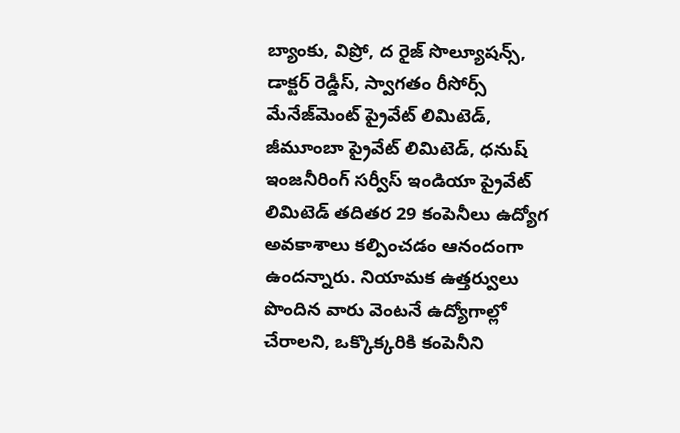బ్యాంకు, విప్రో, ద రైజ్‌ సొల్యూషన్స్, డాక్టర్‌ రెడ్డీస్, స్వాగతం రీసోర్స్‌ మేనేజ్‌మెంట్‌ ప్రైవేట్‌ లిమిటెడ్, జీమూంబా ప్రైవేట్‌ లిమిటెడ్, ధనుష్‌ ఇంజనీరింగ్‌ సర్వీస్‌ ఇండియా ప్రైవేట్‌ లిమిటెడ్‌ తదితర 29 కంపెనీలు ఉద్యోగ అవకాశాలు కల్పించడం ఆనందంగా ఉందన్నారు. నియామక ఉత్తర్వులు పొందిన వారు వెంటనే ఉద్యోగాల్లో చేరాలని, ఒక్కొక్కరికి కంపెనీని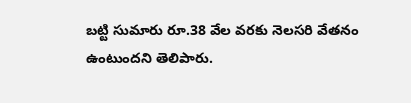బట్టి సుమారు రూ.38 వేల వరకు నెలసరి వేతనం ఉంటుందని తెలిపారు.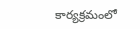కార్యక్రమంలో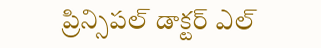ప్రిన్సిపల్‌ డాక్టర్‌ ఎల్‌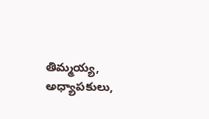తిమ్మయ్య, అధ్యాపకులు,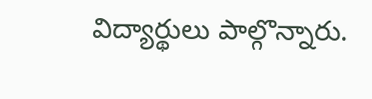విద్యార్థులు పాల్గొన్నారు.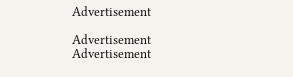Advertisement

Advertisement
Advertisement